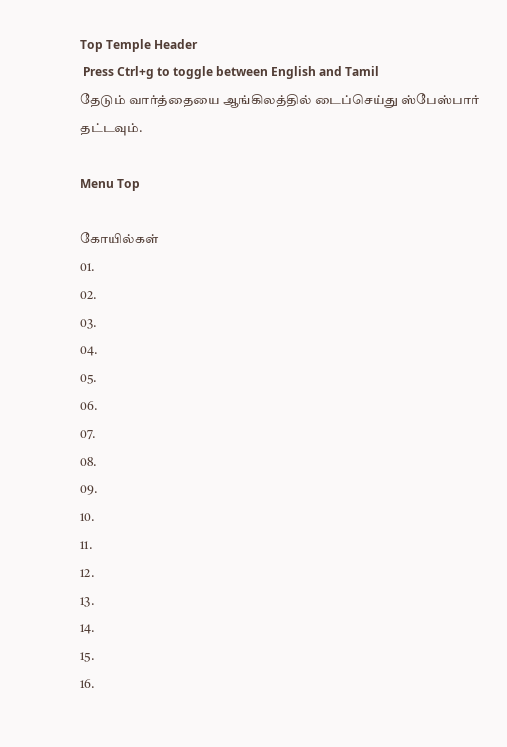Top Temple Header
 Press Ctrl+g to toggle between English and Tamil
தேடும் வார்த்தையை ஆங்கிலத்தில் டைப்செய்து ஸ்பேஸ்பார் தட்டவும்.

Menu Top

கோயில்கள்
01.
02.
03.
04.
05.
06.
07.
08.
09.
10.
11.
12.
13.
14.
15.
16.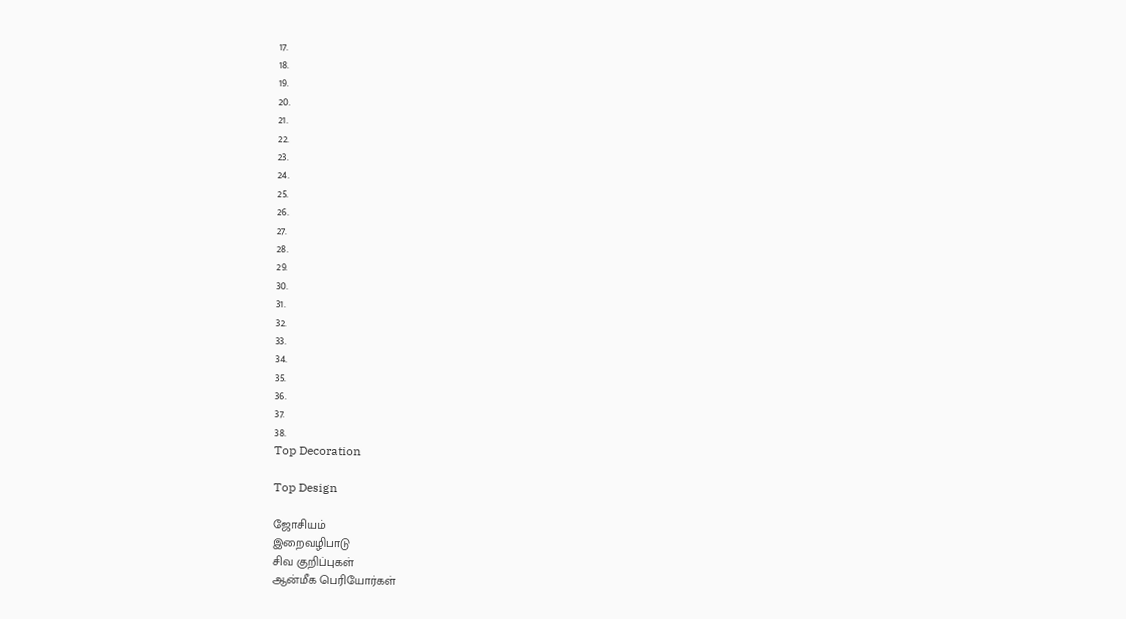17.
18.
19.
20.
21.
22.
23.
24.
25.
26.
27.
28.
29.
30.
31.
32.
33.
34.
35.
36.
37.
38.
Top Decoration

Top Design

ஜோசியம்
இறைவழிபாடு
சிவ குறிப்புகள்
ஆன்மீக பெரியோர்கள்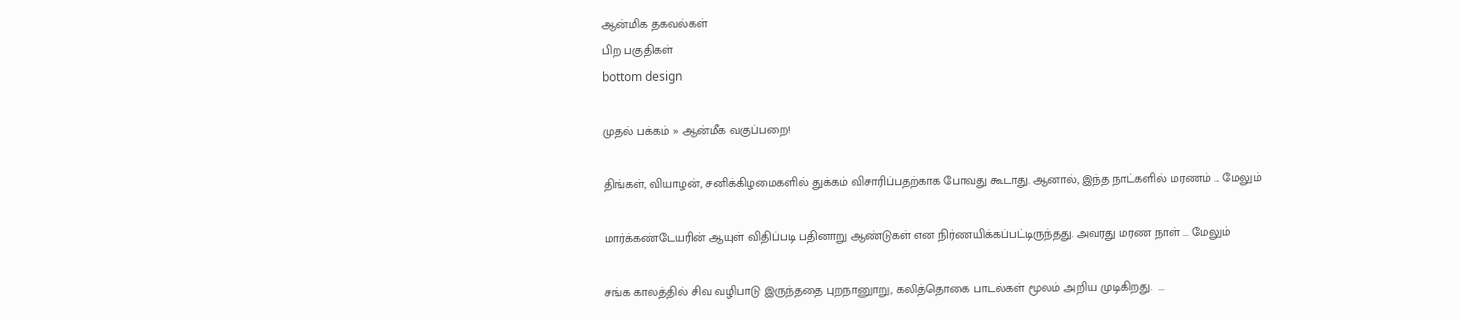ஆன்மிக தகவல்கள்
பிற பகுதிகள்
bottom design

முதல் பக்கம் » ஆன்மீக வகுப்பறை!

திங்கள், வியாழன், சனிக்கிழமைகளில் துக்கம் விசாரிப்பதற்காக போவது கூடாது. ஆனால், இந்த நாட்களில் மரணம் ... மேலும்

மார்க்கண்டேயரின் ஆயுள் விதிப்படி பதினாறு ஆண்டுகள் என நிர்ணயிக்கப்பட்டிருந்தது. அவரது மரண நாள் ... மேலும்

சங்க காலத்தில் சிவ வழிபாடு இருந்ததை புறநானுாறு, கலித்தொகை பாடல்கள் மூலம் அறிய முடிகிறது.  ...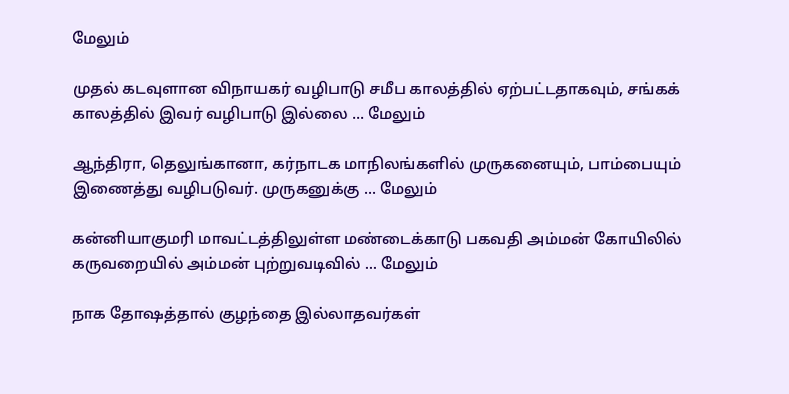மேலும்

முதல் கடவுளான விநாயகர் வழிபாடு சமீப காலத்தில் ஏற்பட்டதாகவும், சங்கக் காலத்தில் இவர் வழிபாடு இல்லை ... மேலும்

ஆந்திரா, தெலுங்கானா, கர்நாடக மாநிலங்களில் முருகனையும், பாம்பையும் இணைத்து வழிபடுவர். முருகனுக்கு ... மேலும்

கன்னியாகுமரி மாவட்டத்திலுள்ள மண்டைக்காடு பகவதி அம்மன் கோயிலில் கருவறையில் அம்மன் புற்றுவடிவில் ... மேலும்

நாக தோஷத்தால் குழந்தை இல்லாதவர்கள்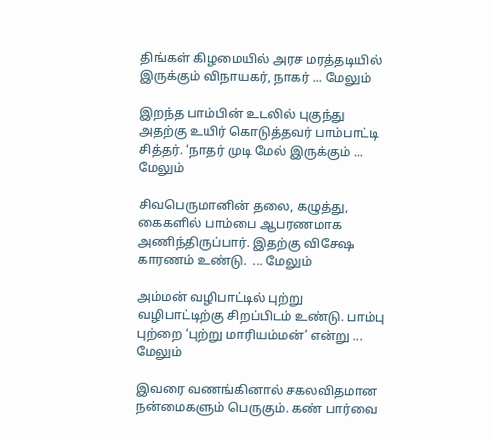திங்கள் கிழமையில் அரச மரத்தடியில் இருக்கும் விநாயகர், நாகர் ... மேலும்

இறந்த பாம்பின் உடலில் புகுந்து அதற்கு உயிர் கொடுத்தவர் பாம்பாட்டி சித்தர். ‘நாதர் முடி மேல் இருக்கும் ... மேலும்

சிவபெருமானின் தலை, கழுத்து, கைகளில் பாம்பை ஆபரணமாக அணிந்திருப்பார். இதற்கு விசேஷ காரணம் உண்டு.  ... மேலும்

அம்மன் வழிபாட்டில் புற்று வழிபாட்டிற்கு சிறப்பிடம் உண்டு. பாம்பு புற்றை ‘புற்று மாரியம்மன்’ என்று ... மேலும்

இவரை வணங்கினால் சகலவிதமான நன்மைகளும் பெருகும். கண் பார்வை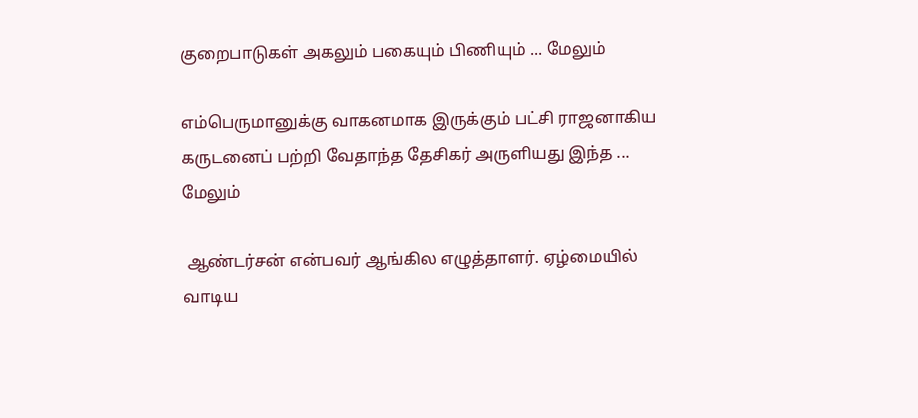குறைபாடுகள் அகலும் பகையும் பிணியும் ... மேலும்

எம்பெருமானுக்கு வாகனமாக இருக்கும் பட்சி ராஜனாகிய கருடனைப் பற்றி வேதாந்த தேசிகர் அருளியது இந்த ... மேலும்

 ஆண்டர்சன் என்பவர் ஆங்கில எழுத்தாளர். ஏழ்மையில் வாடிய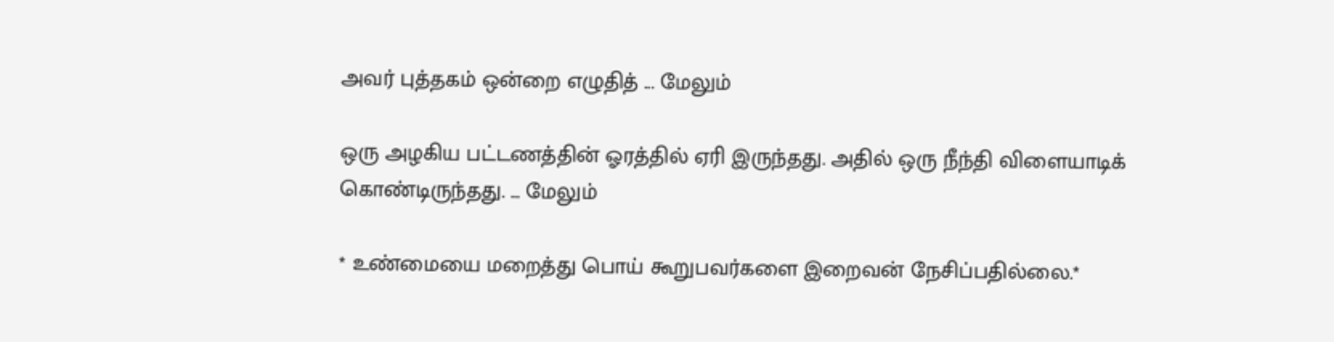அவர் புத்தகம் ஒன்றை எழுதித் ... மேலும்

ஒரு அழகிய பட்டணத்தின் ஓரத்தில் ஏரி இருந்தது. அதில் ஒரு நீந்தி விளையாடிக் கொண்டிருந்தது. ... மேலும்

* உண்மையை மறைத்து பொய் கூறுபவர்களை இறைவன் நேசிப்பதில்லை.*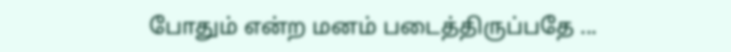போதும் என்ற மனம் படைத்திருப்பதே ...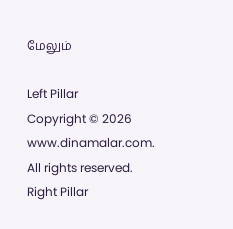மேலும்

Left Pillar
Copyright © 2026 www.dinamalar.com. All rights reserved.
Right Pillar